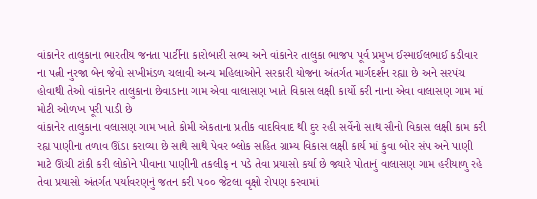વાંકાનેર તાલુકાના ભારતીય જનતા પાર્ટીના કારોબારી સભ્ય અને વાંકાનેર તાલુકા ભાજપ પૂર્વ પ્રમુખ ઈસ્માઈલભાઈ કડીવાર ના પત્ની નુરજા બેન જેવો સખીમંડળ ચલાવી અન્ય મહિલાઓને સરકારી યોજના અંતર્ગત માર્ગદર્શન રહ્યા છે અને સરપંચ હોવાથી તેઓ વાંકાનેર તાલુકાના છેવાડાના ગામ એવા વાલાસણ ખાતે વિકાસ લક્ષી કાર્યો કરી નાના એવા વાલાસણ ગામ માં મોટી ઓળખ પૂરી પાડી છે
વાંકાનેર તાલુકાના વલાસણ ગામ ખાતે કોમી એકતાના પ્રતીક વાદવિવાદ થી દુર રહી સર્વેનો સાથ સૌનો વિકાસ લક્ષી કામ કરી રહ્ય પાણીના તળાવ ઊંડા કરાવ્યા છે સાથે સાથે પેવર બ્લોક સહિત ગ્રામ્ય વિકાસ લક્ષી કાર્ય માં કુવા બોર સંપ અને પાણી માટે ઊંચી ટાંકી કરી લોકોને પીવાના પાણીની તકલીફ ન પડે તેવા પ્રયાસો કર્યા છે જ્યારે પોતાનું વાલાસણ ગામ હરીયાળુ રહે તેવા પ્રયાસો અંતર્ગત પર્યાવરણનું જતન કરી ૫૦૦ જેટલા વૃક્ષો રોપણ કરવામાં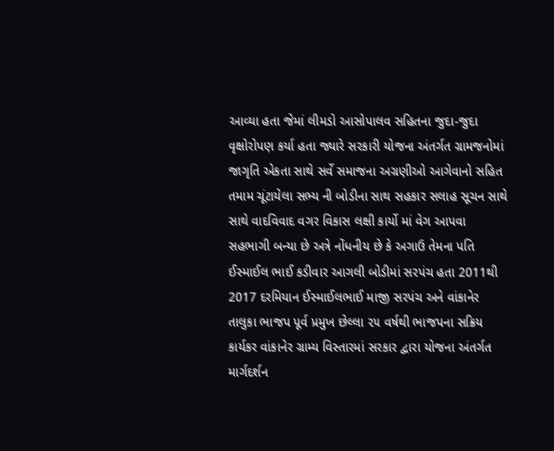આવ્યા હતા જેમાં લીમડો આસોપાલવ સહિતના જુદા-જુદા વૃક્ષોરોપણ કર્યા હતા જ્યારે સરકારી યોજના અંતર્ગત ગ્રામજનોમાં જાગૃતિ એકતા સાથે સર્વે સમાજના અગ્રણીઓ આગેવાનો સહિત તમામ ચૂંટાયેલા સભ્ય ની બોડીના સાથ સહકાર સલાહ સૂચન સાથે સાથે વાદવિવાદ વગર વિકાસ લક્ષી કાર્યો માં વેગ આપવા સહભાગી બન્યા છે અત્રે નોંધનીય છે કે અગાઉ તેમના પતિ ઈસ્માઈલ ભાઈ કડીવાર આગલી બોડીમાં સરપંચ હતા 2011થી 2017 દરમિયાન ઈસ્માઈલભાઈ માજી સરપંચ અને વાંકાનેર તાલુકા ભાજપ પૂર્વ પ્રમુખ છેલ્લા ૨૫ વર્ષથી ભાજપના સક્રિય કાર્યકર વાંકાનેર ગ્રામ્ય વિસ્તારમાં સરકાર દ્વારા યોજના અંતર્ગત માર્ગદર્શન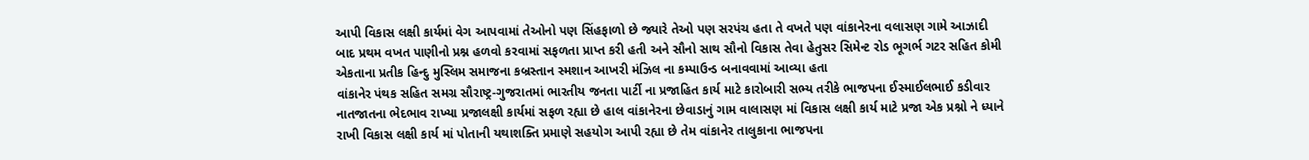આપી વિકાસ લક્ષી કાર્યમાં વેગ આપવામાં તેઓનો પણ સિંહફાળો છે જ્યારે તેઓ પણ સરપંચ હતા તે વખતે પણ વાંકાનેરના વલાસણ ગામે આઝાદી બાદ પ્રથમ વખત પાણીનો પ્રશ્ન હળવો કરવામાં સફળતા પ્રાપ્ત કરી હતી અને સૌનો સાથ સૌનો વિકાસ તેવા હેતુસર સિમેન્ટ રોડ ભૂગર્ભ ગટર સહિત કોમી એકતાના પ્રતીક હિન્દુ મુસ્લિમ સમાજના કબ્રસ્તાન સ્મશાન આખરી મંઝિલ ના કમ્પાઉન્ડ બનાવવામાં આવ્યા હતા
વાંકાનેર પંથક સહિત સમગ્ર સૌરાષ્ટ્ર-ગુજરાતમાં ભારતીય જનતા પાર્ટી ના પ્રજાહિત કાર્ય માટે કારોબારી સભ્ય તરીકે ભાજપના ઈસ્માઈલભાઈ કડીવાર નાતજાતના ભેદભાવ રાખ્યા પ્રજાલક્ષી કાર્યમાં સફળ રહ્યા છે હાલ વાંકાનેરના છેવાડાનું ગામ વાલાસણ માં વિકાસ લક્ષી કાર્ય માટે પ્રજા એક પ્રશ્નો ને ધ્યાને રાખી વિકાસ લક્ષી કાર્ય માં પોતાની યથાશક્તિ પ્રમાણે સહયોગ આપી રહ્યા છે તેમ વાંકાનેર તાલુકાના ભાજપના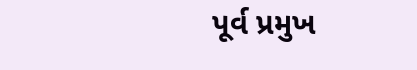પૂર્વ પ્રમુખ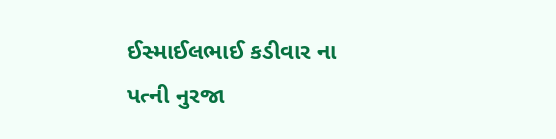ઈસ્માઈલભાઈ કડીવાર ના પત્ની નુરજા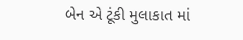બેન એ ટૂંકી મુલાકાત માં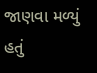જાણવા મળ્યું હતું